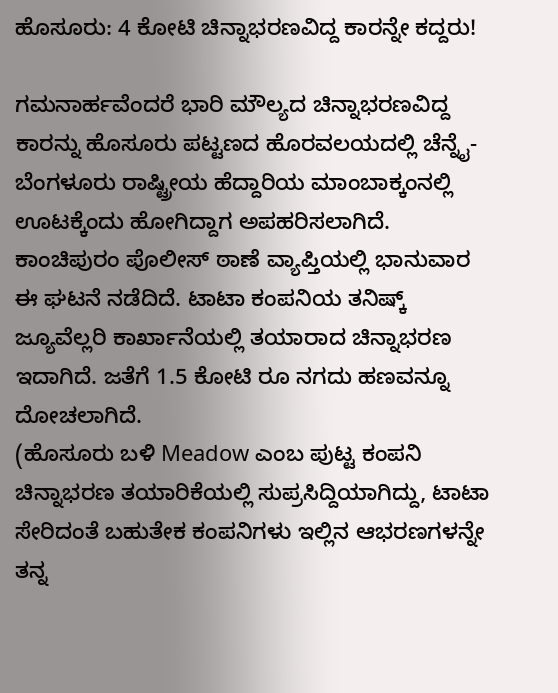ಹೊಸೂರು: 4 ಕೋಟಿ ಚಿನ್ನಾಭರಣವಿದ್ದ ಕಾರನ್ನೇ ಕದ್ದರು!

ಗಮನಾರ್ಹವೆಂದರೆ ಭಾರಿ ಮೌಲ್ಯದ ಚಿನ್ನಾಭರಣವಿದ್ದ ಕಾರನ್ನು ಹೊಸೂರು ಪಟ್ಟಣದ ಹೊರವಲಯದಲ್ಲಿ ಚೆನ್ನೈ- ಬೆಂಗಳೂರು ರಾಷ್ಟ್ರೀಯ ಹೆದ್ದಾರಿಯ ಮಾಂಬಾಕ್ಕಂನಲ್ಲಿ ಊಟಕ್ಕೆಂದು ಹೋಗಿದ್ದಾಗ ಅಪಹರಿಸಲಾಗಿದೆ.
ಕಾಂಚಿಪುರಂ ಪೊಲೀಸ್ ಠಾಣೆ ವ್ಯಾಪ್ತಿಯಲ್ಲಿ ಭಾನುವಾರ ಈ ಘಟನೆ ನಡೆದಿದೆ. ಟಾಟಾ ಕಂಪನಿಯ ತನಿಷ್ಕ್ ಜ್ಯೂವೆಲ್ಲರಿ ಕಾರ್ಖಾನೆಯಲ್ಲಿ ತಯಾರಾದ ಚಿನ್ನಾಭರಣ ಇದಾಗಿದೆ. ಜತೆಗೆ 1.5 ಕೋಟಿ ರೂ ನಗದು ಹಣವನ್ನೂ ದೋಚಲಾಗಿದೆ.
(ಹೊಸೂರು ಬಳಿ Meadow ಎಂಬ ಪುಟ್ಟ ಕಂಪನಿ ಚಿನ್ನಾಭರಣ ತಯಾರಿಕೆಯಲ್ಲಿ ಸುಪ್ರಸಿದ್ದಿಯಾಗಿದ್ದು, ಟಾಟಾ ಸೇರಿದಂತೆ ಬಹುತೇಕ ಕಂಪನಿಗಳು ಇಲ್ಲಿನ ಆಭರಣಗಳನ್ನೇ ತನ್ನ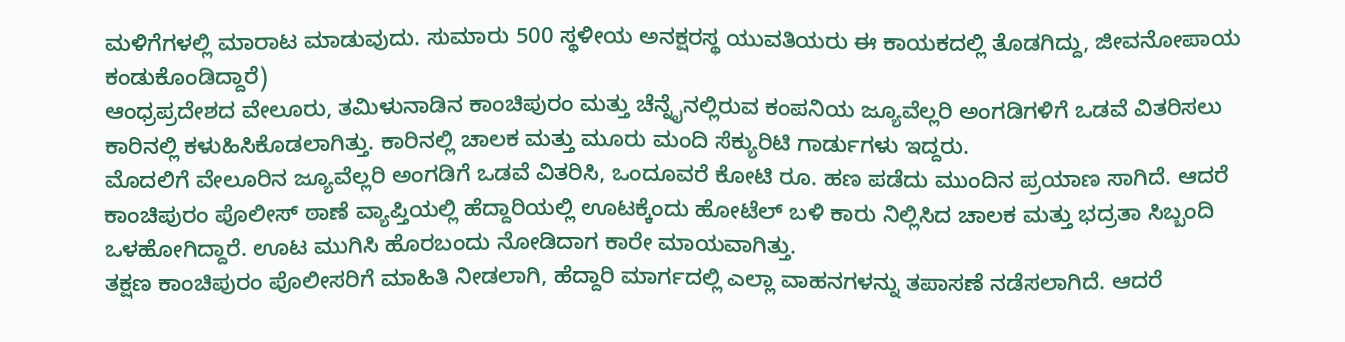ಮಳಿಗೆಗಳಲ್ಲಿ ಮಾರಾಟ ಮಾಡುವುದು. ಸುಮಾರು 500 ಸ್ಥಳೀಯ ಅನಕ್ಷರಸ್ಥ ಯುವತಿಯರು ಈ ಕಾಯಕದಲ್ಲಿ ತೊಡಗಿದ್ದು, ಜೀವನೋಪಾಯ ಕಂಡುಕೊಂಡಿದ್ದಾರೆ)
ಆಂಧ್ರಪ್ರದೇಶದ ವೇಲೂರು, ತಮಿಳುನಾಡಿನ ಕಾಂಚಿಪುರಂ ಮತ್ತು ಚೆನ್ನೈನಲ್ಲಿರುವ ಕಂಪನಿಯ ಜ್ಯೂವೆಲ್ಲರಿ ಅಂಗಡಿಗಳಿಗೆ ಒಡವೆ ವಿತರಿಸಲು ಕಾರಿನಲ್ಲಿ ಕಳುಹಿಸಿಕೊಡಲಾಗಿತ್ತು. ಕಾರಿನಲ್ಲಿ ಚಾಲಕ ಮತ್ತು ಮೂರು ಮಂದಿ ಸೆಕ್ಯುರಿಟಿ ಗಾರ್ಡುಗಳು ಇದ್ದರು.
ಮೊದಲಿಗೆ ವೇಲೂರಿನ ಜ್ಯೂವೆಲ್ಲರಿ ಅಂಗಡಿಗೆ ಒಡವೆ ವಿತರಿಸಿ, ಒಂದೂವರೆ ಕೋಟಿ ರೂ. ಹಣ ಪಡೆದು ಮುಂದಿನ ಪ್ರಯಾಣ ಸಾಗಿದೆ. ಆದರೆ ಕಾಂಚಿಪುರಂ ಪೊಲೀಸ್ ಠಾಣೆ ವ್ಯಾಪ್ತಿಯಲ್ಲಿ ಹೆದ್ದಾರಿಯಲ್ಲಿ ಊಟಕ್ಕೆಂದು ಹೋಟೆಲ್ ಬಳಿ ಕಾರು ನಿಲ್ಲಿಸಿದ ಚಾಲಕ ಮತ್ತು ಭದ್ರತಾ ಸಿಬ್ಬಂದಿ ಒಳಹೋಗಿದ್ದಾರೆ. ಊಟ ಮುಗಿಸಿ ಹೊರಬಂದು ನೋಡಿದಾಗ ಕಾರೇ ಮಾಯವಾಗಿತ್ತು.
ತಕ್ಷಣ ಕಾಂಚಿಪುರಂ ಪೊಲೀಸರಿಗೆ ಮಾಹಿತಿ ನೀಡಲಾಗಿ, ಹೆದ್ದಾರಿ ಮಾರ್ಗದಲ್ಲಿ ಎಲ್ಲಾ ವಾಹನಗಳನ್ನು ತಪಾಸಣೆ ನಡೆಸಲಾಗಿದೆ. ಆದರೆ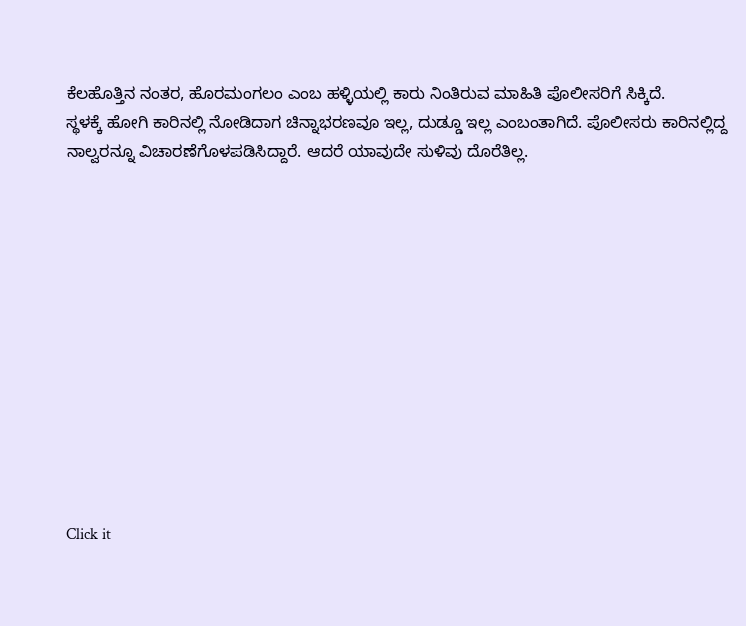ಕೆಲಹೊತ್ತಿನ ನಂತರ, ಹೊರಮಂಗಲಂ ಎಂಬ ಹಳ್ಳಿಯಲ್ಲಿ ಕಾರು ನಿಂತಿರುವ ಮಾಹಿತಿ ಪೊಲೀಸರಿಗೆ ಸಿಕ್ಕಿದೆ.
ಸ್ಥಳಕ್ಕೆ ಹೋಗಿ ಕಾರಿನಲ್ಲಿ ನೋಡಿದಾಗ ಚಿನ್ನಾಭರಣವೂ ಇಲ್ಲ, ದುಡ್ಡೂ ಇಲ್ಲ ಎಂಬಂತಾಗಿದೆ. ಪೊಲೀಸರು ಕಾರಿನಲ್ಲಿದ್ದ ನಾಲ್ವರನ್ನೂ ವಿಚಾರಣೆಗೊಳಪಡಿಸಿದ್ದಾರೆ. ಆದರೆ ಯಾವುದೇ ಸುಳಿವು ದೊರೆತಿಲ್ಲ.












Click it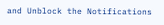and Unblock the Notifications